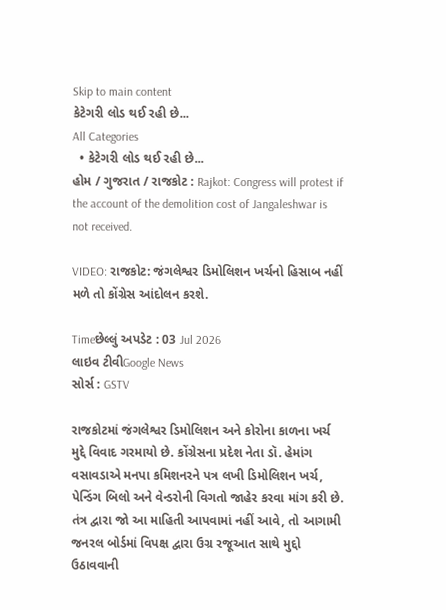Skip to main content
કેટેગરી લોડ થઈ રહી છે...
All Categories
  • કેટેગરી લોડ થઈ રહી છે...
હોમ / ગુજરાત / રાજકોટ : Rajkot: Congress will protest if the account of the demolition cost of Jangaleshwar is not received.

VIDEO: રાજકોટ: જંગલેશ્વર ડિમોલિશન ખર્ચનો હિસાબ નહીં મળે તો કોંગ્રેસ આંદોલન કરશે.

Timeછેલ્લું અપડેટ : 03 Jul 2026
લાઇવ ટીવીGoogle News
સોર્સ : GSTV

રાજકોટમાં જંગલેશ્વર ડિમોલિશન અને કોરોના કાળના ખર્ચ મુદ્દે વિવાદ ગરમાયો છે. કોંગ્રેસના પ્રદેશ નેતા ડૉ. હેમાંગ વસાવડાએ મનપા કમિશનરને પત્ર લખી ડિમોલિશન ખર્ચ, પેન્ડિંગ બિલો અને વેન્ડરોની વિગતો જાહેર કરવા માંગ કરી છે. તંત્ર દ્વારા જો આ માહિતી આપવામાં નહીં આવે, તો આગામી જનરલ બોર્ડમાં વિપક્ષ દ્વારા ઉગ્ર રજૂઆત સાથે મુદ્દો ઉઠાવવાની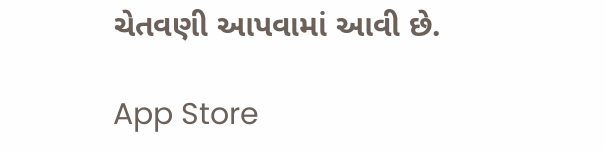ચેતવણી આપવામાં આવી છે.

App Store